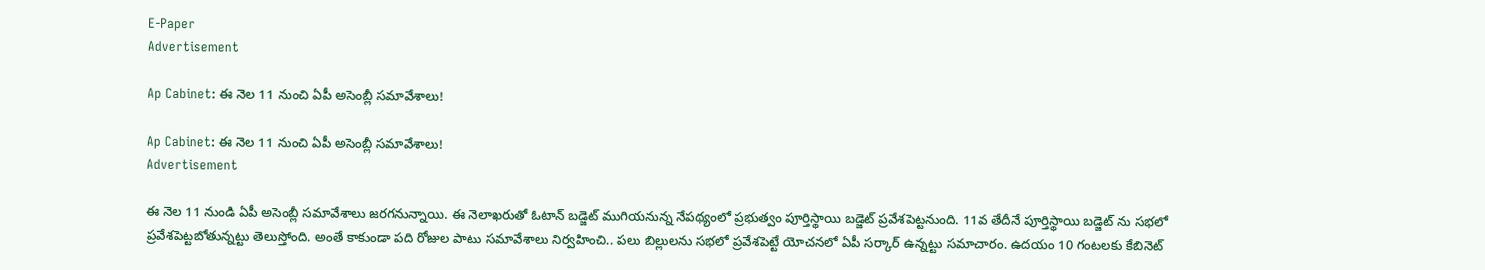E-Paper
Advertisement

Ap Cabinet: ఈ నెల 11 నుంచి ఏపీ అసెంబ్లీ సమావేశాలు!

Ap Cabinet: ఈ నెల 11 నుంచి ఏపీ అసెంబ్లీ సమావేశాలు!
Advertisement

ఈ నెల 11 నుండి ఏపీ అసెంబ్లీ సమావేశాలు జరగనున్నాయి. ఈ నెలాఖరుతో ఓటాన్‌ బడ్జెట్‌ ముగియనున్న నేపథ్యంలో ప్రభుత్వం పూర్తిస్థాయి బడ్జెట్‌ ప్రవేశపెట్టనుంది. 11వ తేదీనే పూర్తిస్థాయి బడ్జెట్ ను సభలో ప్రవేశపెట్ట‌బోతున్న‌ట్టు తెలుస్తోంది. అంతే కాకుండా పది రోజుల పాటు సమావేశాలు నిర్వహించి.. పలు బిల్లులను సభలో ప్రవేశపెట్టే యోచనలో ఏపీ సర్కార్ ఉన్న‌ట్టు స‌మాచారం. ఉద‌యం 10 గంట‌ల‌కు కేబినెట్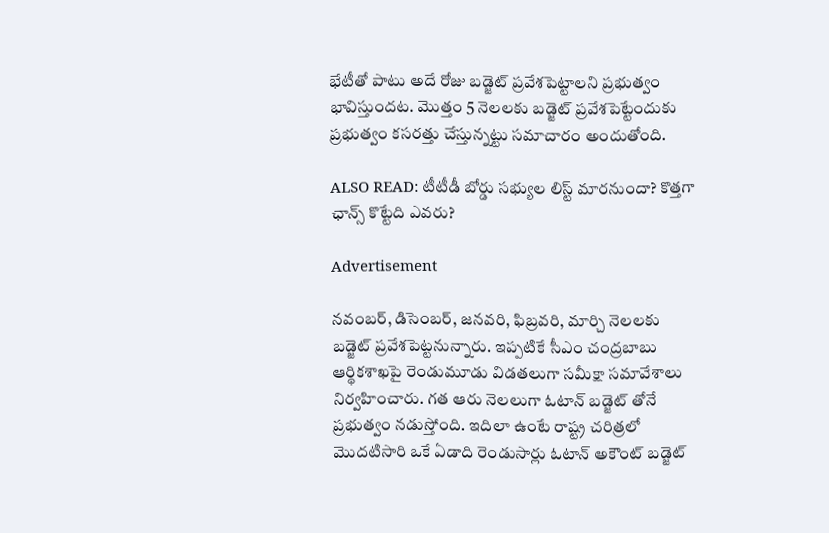భేటీతో పాటు అదే రోజు బ‌డ్జెట్ ప్ర‌వేశ‌పెట్టాల‌ని ప్ర‌భుత్వం భావిస్తుంద‌ట‌. మొత్తం 5 నెల‌ల‌కు బ‌డ్జెట్ ప్ర‌వేశ‌పెట్టేందుకు ప్ర‌భుత్వం క‌స‌ర‌త్తు చేస్తున్నట్టు స‌మాచారం అందుతోంది.

ALSO READ: టీటీడీ బోర్డు సభ్యుల లిస్ట్ మారనుందా? కొత్తగా ఛాన్స్ కొట్టేది ఎవరు?

Advertisement

న‌వంబ‌ర్, డిసెంబ‌ర్, జ‌న‌వ‌రి, ఫిబ్ర‌వ‌రి, మార్చి నెల‌ల‌కు బడ్జెట్ ప్ర‌వేశ‌పెట్టనున్నారు. ఇప్ప‌టికే సీఎం చంద్ర‌బాబు ఆర్థిక‌శాఖపై రెండుమూడు విడ‌త‌లుగా స‌మీక్షా స‌మావేశాలు నిర్వ‌హించారు. గ‌త ఆరు నెల‌లుగా ఓటాన్ బడ్జెట్ తోనే ప్ర‌భుత్వం న‌డుస్తోంది. ఇదిలా ఉంటే రాష్ట్ర చ‌రిత్ర‌లో మొద‌టిసారి ఒకే ఏడాది రెండుసార్లు ఓటాన్ అకౌంట్ బ‌డ్జెట్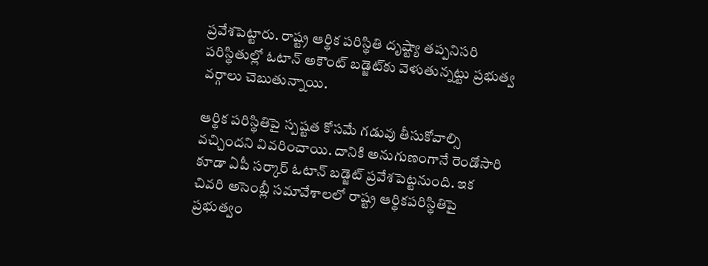ప్ర‌వేశ‌పెట్టారు. రాష్ట్ర ఆర్థిక ప‌రిస్థితి దృష్ట్యా త‌ప్ప‌నిస‌రి ప‌రిస్థితుల్లో ఓటాన్ అకౌంట్ బ‌డ్జెట్‌కు వెళుతున్నట్టు ప్రభుత్వ వర్గాలు చెబుతున్నాయి.

ఆర్థిక పరిస్థితిపై స్పష్టత కోసమే గడువు తీసుకోవాల్సి వచ్చిందని వివరించాయి. దానికి అనుగుణంగానే రెండోసారి కూడా ఏపీ సర్కార్ ఓటాన్ బడ్జెట్ ప్రవేశపెట్టనుంది. ఇక చివరి అసెంబ్లీ సమావేశాలలో రాష్ట్ర ఆర్థికపరిస్థితిపై ప్రభుత్వం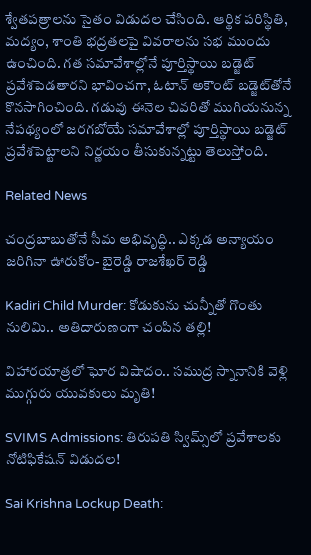శ్వేతపత్రాలను సైతం విడుదల చేసింది. ఆర్థిక పరిస్థితి, మద్యం, శాంతి భద్రతలపై వివరాలను సభ ముందు ఉంచింది. గత సమావేశాల్లోనే పూర్తిస్థాయి బడ్జెట్ ప్రవేశపెడతారని భావించగా, ఓటాన్ అకౌంట్ బడ్జెట్‌తోనే కొనసాగించింది. గడువు ఈనెల చివరితో ముగియనున్న నేపథ్యంలో జరగబోయే సమావేశాల్లో పూర్తిస్థాయి బడ్జెట్ ప్రవేశపెట్టాలని నిర్ణయం తీసుకున్నట్టు తెలుస్తోంది.

Related News

చంద్రబాబుతోనే సీమ అభివృద్ధి.. ఎక్కడ అన్యాయం జరిగినా ఊరుకోం- బైరెడ్డి రాజశేఖర్ రెడ్డి

Kadiri Child Murder: కోడుకును చున్నీతో గొంతు నులిమి.. అతిదారుణంగా చంపిన తల్లి!

విహారయాత్రలో ఘోర విషాదం.. సముద్ర స్నానానికి వెళ్లి ముగ్గురు యువకులు మృతి!

SVIMS Admissions: తిరుపతి స్విమ్స్‌లో ప్రవేశాలకు నోటిఫికేషన్ విడుదల!

Sai Krishna Lockup Death: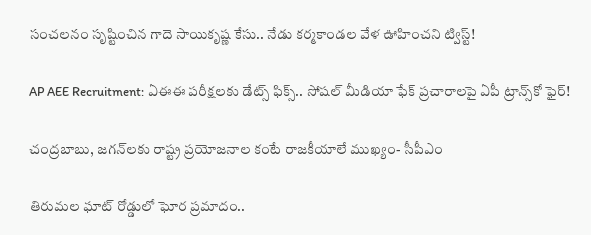సంచలనం సృష్టించిన గాదె సాయికృష్ణ కేసు.. నేడు కర్మకాండల వేళ ఊహించని ట్విస్ట్!

AP AEE Recruitment: ఏఈఈ పరీక్షలకు డేట్స్ ఫిక్స్.. సోషల్ మీడియా ఫేక్ ప్రచారాలపై ఏపీ ట్రాన్స్‌కో ఫైర్!

చంద్రబాబు, జగన్‌లకు రాష్ట్ర ప్రయోజనాల కంటే రాజకీయాలే ముఖ్యం- సీపీఎం

తిరుమల ఘాట్ రోడ్డులో ఘోర ప్రమాదం..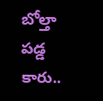బోల్తా పడ్డ కారు..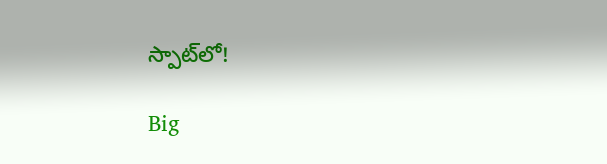స్పాట్‌లో!

Big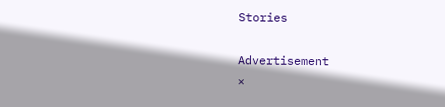Stories

Advertisement
×